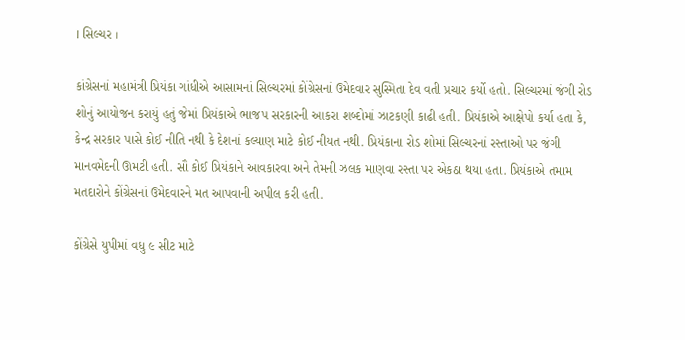। સિલ્ચર ।

કાંગ્રેસનાં મહામંત્રી પ્રિયંકા ગાંધીએ આસામનાં સિલ્ચરમાં કોંગ્રેસનાં ઉમેદવાર સુસ્મિતા દેવ વતી પ્રચાર કર્યો હતો. સિલ્ચરમાં જંગી રોડ શોનું આયોજન કરાયું હતું જેમાં પ્રિયંકાએ ભાજપ સરકારની આકરા શબ્દોમાં ઝાટકણી કાઢી હતી. પ્રિયંકાએ આક્ષેપો કર્યા હતા કે, કેન્દ્ર સરકાર પાસે કોઈ નીતિ નથી કે દેશનાં કલ્યાણ માટે કોઈ નીયત નથી. પ્રિયંકાના રોડ શોમાં સિલ્ચરનાં રસ્તાઓ પર જંગી માનવમેદની ઊમટી હતી. સૌ કોઈ પ્રિયંકાને આવકારવા અને તેમની ઝલક માણવા રસ્તા પર એકઠા થયા હતા. પ્રિયંકાએ તમામ મતદારોને કોંગ્રેસનાં ઉમેદવારને મત આપવાની અપીલ કરી હતી.

કોંગ્રેસે યુપીમાં વધુ ૯ સીટ માટે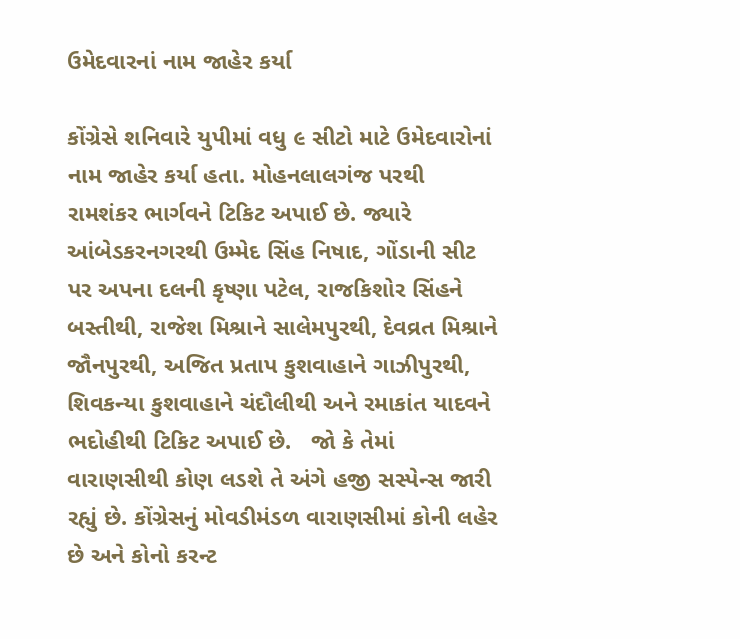ઉમેદવારનાં નામ જાહેર કર્યા

કોંગ્રેસે શનિવારે યુપીમાં વધુ ૯ સીટો માટે ઉમેદવારોનાં નામ જાહેર કર્યા હતા. મોહનલાલગંજ પરથી રામશંકર ભાર્ગવને ટિકિટ અપાઈ છે. જ્યારે આંબેડકરનગરથી ઉમ્મેદ સિંહ નિષાદ, ગોંડાની સીટ પર અપના દલની કૃષ્ણા પટેલ, રાજકિશોર સિંહને બસ્તીથી, રાજેશ મિશ્રાને સાલેમપુરથી, દેવવ્રત મિશ્રાને જૌનપુરથી, અજિત પ્રતાપ કુશવાહાને ગાઝીપુરથી, શિવકન્યા કુશવાહાને ચંદૌલીથી અને રમાકાંત યાદવને ભદોહીથી ટિકિટ અપાઈ છે.   જો કે તેમાં વારાણસીથી કોણ લડશે તે અંગે હજી સસ્પેન્સ જારી રહ્યું છે. કોંગ્રેસનું મોવડીમંડળ વારાણસીમાં કોની લહેર છે અને કોનો કરન્ટ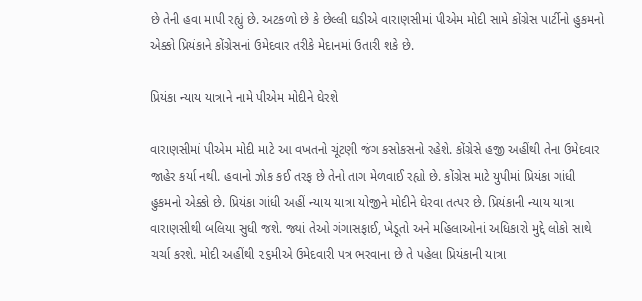છે તેની હવા માપી રહ્યું છે. અટકળો છે કે છેલ્લી ઘડીએ વારાણસીમાં પીએમ મોદી સામે કોંગ્રેસ પાર્ટીનો હુકમનો એક્કો પ્રિયંકાને કોંગ્રેસનાં ઉમેદવાર તરીકે મેદાનમાં ઉતારી શકે છે.

પ્રિયંકા ન્યાય યાત્રાને નામે પીએમ મોદીને ઘેરશે

વારાણસીમાં પીએમ મોદી માટે આ વખતનો ચૂંટણી જંગ કસોકસનો રહેશે. કોંગ્રેસે હજી અહીંથી તેના ઉમેદવાર જાહેર કર્યા નથી. હવાનો ઝોક કઈ તરફ છે તેનો તાગ મેળવાઈ રહ્યો છે. કોંગ્રેસ માટે યુપીમાં પ્રિયંકા ગાંધી હુકમનો એક્કો છે. પ્રિયંકા ગાંધી અહીં ન્યાય યાત્રા યોજીને મોદીને ઘેરવા તત્પર છે. પ્રિયંકાની ન્યાય યાત્રા વારાણસીથી બલિયા સુધી જશે. જ્યાં તેઓ ગંગાસફાઈ, ખેડૂતો અને મહિલાઓનાં અધિકારો મુદ્દે લોકો સાથે ચર્ચા કરશે. મોદી અહીંથી ૨૬મીએ ઉમેદવારી પત્ર ભરવાના છે તે પહેલા પ્રિયંકાની યાત્રા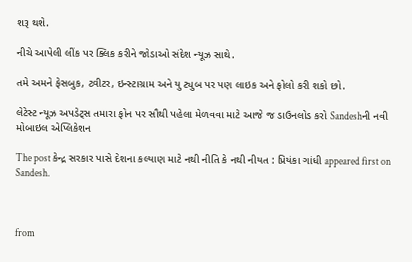શરૂ થશે.

નીચે આપેલી લીંક પર ક્લિક કરીને જોડાઓ સંદેશ ન્યૂઝ સાથે.

તમે અમને ફેસબુક, ટ્વીટર, ઇન્સ્ટાગ્રામ અને યુ ટ્યુબ પર પણ લાઇક અને ફોલો કરી શકો છો.

લેટેસ્ટ ન્યૂઝ અપડેટ્સ તમારા ફોન પર સૌથી પહેલા મેળવવા માટે આજે જ ડાઉનલોડ કરો Sandeshની નવી મોબાઇલ એપ્લિકેશન

The post કેન્દ્ર સરકાર પાસે દેશના કલ્યાણ માટે નથી નીતિ કે નથી નીયત : પ્રિયંકા ગાંધી appeared first on Sandesh.



from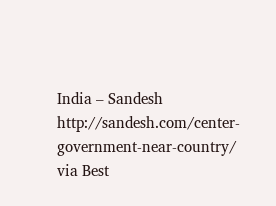India – Sandesh http://sandesh.com/center-government-near-country/
via Best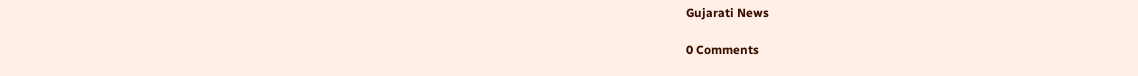Gujarati News

0 Comments